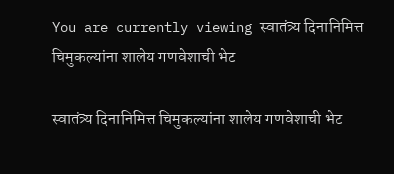You are currently viewing स्वातंत्र्य दिनानिमित्त चिमुकल्यांना शालेय गणवेशाची भेट

स्वातंत्र्य दिनानिमित्त चिमुकल्यांना शालेय गणवेशाची भेट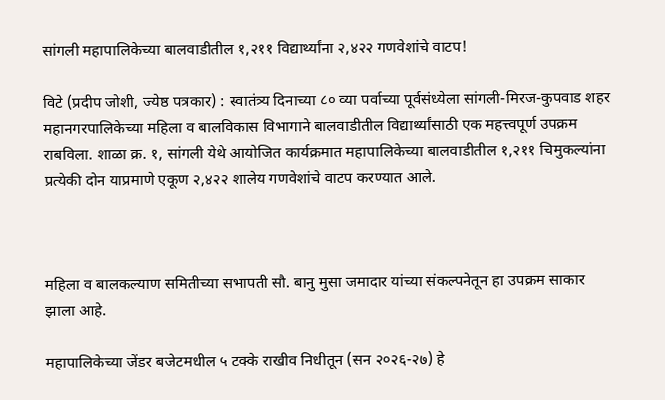सांगली महापालिकेच्या बालवाडीतील १,२११ विद्यार्थ्यांना २,४२२ गणवेशांचे वाटप!

विटे (प्रदीप जोशी, ज्येष्ठ पत्रकार) : स्वातंत्र्य दिनाच्या ८० व्या पर्वाच्या पूर्वसंध्येला सांगली-मिरज-कुपवाड शहर महानगरपालिकेच्या महिला व बालविकास विभागाने बालवाडीतील विद्यार्थ्यांसाठी एक महत्त्वपूर्ण उपक्रम राबविला. शाळा क्र. १, सांगली येथे आयोजित कार्यक्रमात महापालिकेच्या बालवाडीतील १,२११ चिमुकल्यांना प्रत्येकी दोन याप्रमाणे एकूण २,४२२ शालेय गणवेशांचे वाटप करण्यात आले.



महिला व बालकल्याण समितीच्या सभापती सौ. बानु मुसा जमादार यांच्या संकल्पनेतून हा उपक्रम साकार झाला आहे.

महापालिकेच्या जेंडर बजेटमधील ५ टक्के राखीव निधीतून (सन २०२६-२७) हे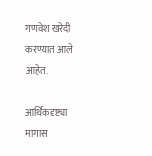गणवेश खरेदी करण्यात आले आहेत.

आर्थिकदृष्ट्या मागास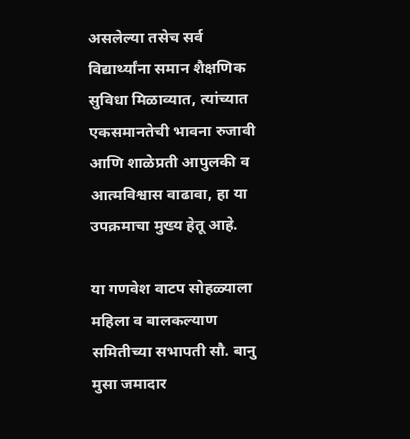असलेल्या तसेच सर्व विद्यार्थ्यांना समान शैक्षणिक सुविधा मिळाव्यात, त्यांच्यात एकसमानतेची भावना रुजावी आणि शाळेप्रती आपुलकी व आत्मविश्वास वाढावा, हा या उपक्रमाचा मुख्य हेतू आहे.

या गणवेश वाटप सोहळ्याला महिला व बालकल्याण समितीच्या सभापती सौ. बानु मुसा जमादार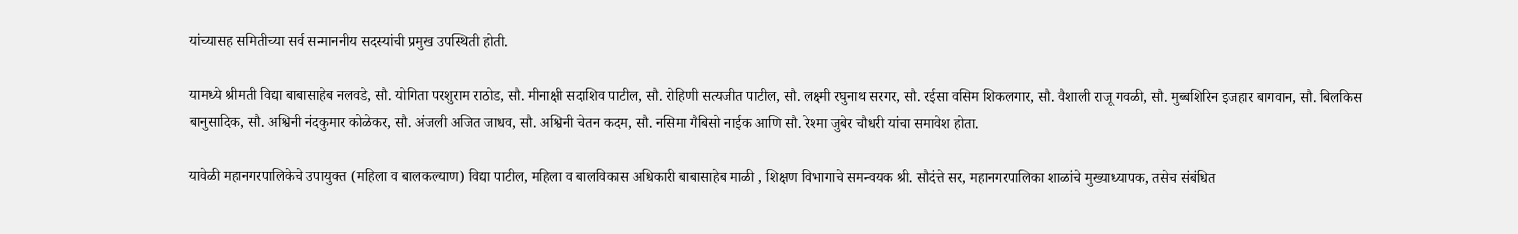यांच्यासह समितीच्या सर्व सन्माननीय सदस्यांची प्रमुख उपस्थिती होती.

यामध्ये श्रीमती विद्या बाबासाहेब नलवडे, सौ. योगिता परशुराम राठोड, सौ. मीनाक्षी सदाशिव पाटील, सौ. रोहिणी सत्यजीत पाटील, सौ. लक्ष्मी रघुनाथ सरगर, सौ. रईसा वसिम शिकलगार, सौ. वैशाली राजू गवळी, सौ. मुब्बशिरिन इजहार बागवान, सौ. बिलकिस बानुसादिक, सौ. अश्विनी नंदकुमार कोळेकर, सौ. अंजली अजित जाधव, सौ. अश्विनी चेतन कदम, सौ. नसिमा गैबिसो नाईक आणि सौ. रेश्मा जुबेर चौधरी यांचा समावेश होता.

यावेळी महानगरपालिकेचे उपायुक्त (महिला व बालकल्याण) विद्या पाटील, महिला व बालविकास अधिकारी बाबासाहेब माळी , शिक्षण विभागाचे समन्वयक श्री. सौदंत्ते सर, महानगरपालिका शाळांचे मुख्याध्यापक, तसेच संबंधित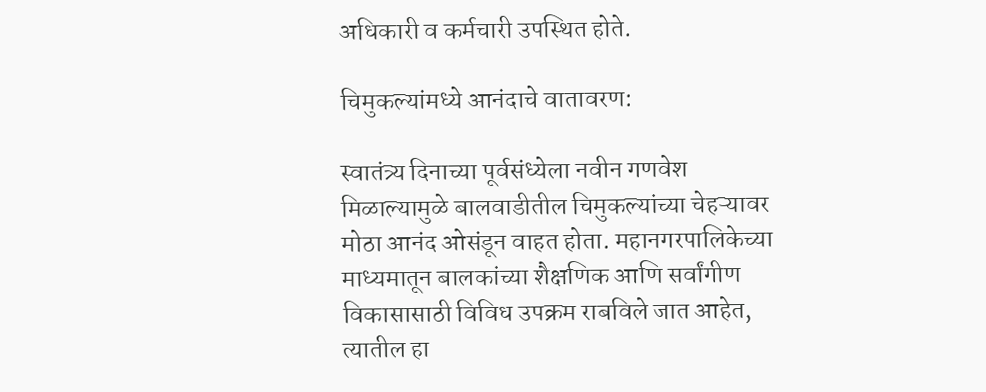अधिकारी व कर्मचारी उपस्थित होते.

चिमुकल्यांमध्ये आनंदाचे वातावरण:

स्वातंत्र्य दिनाच्या पूर्वसंध्येला नवीन गणवेश मिळाल्यामुळे बालवाडीतील चिमुकल्यांच्या चेहऱ्यावर मोठा आनंद ओसंडून वाहत होता. महानगरपालिकेच्या माध्यमातून बालकांच्या शैक्षणिक आणि सर्वांगीण विकासासाठी विविध उपक्रम राबविले जात आहेत, त्यातील हा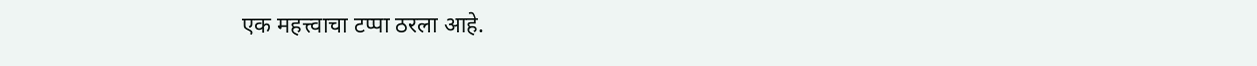एक महत्त्वाचा टप्पा ठरला आहे.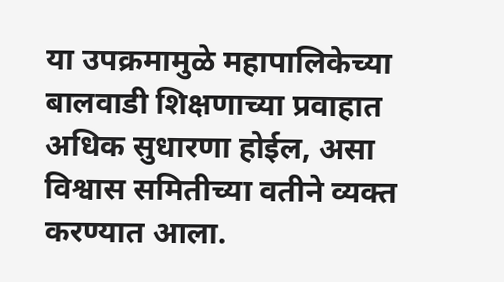या उपक्रमामुळे महापालिकेच्या बालवाडी शिक्षणाच्या प्रवाहात अधिक सुधारणा होईल, असा विश्वास समितीच्या वतीने व्यक्त करण्यात आला.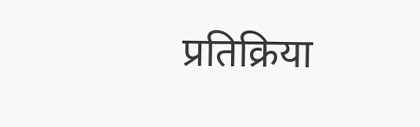प्रतिक्रिया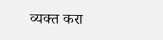व्यक्त करा